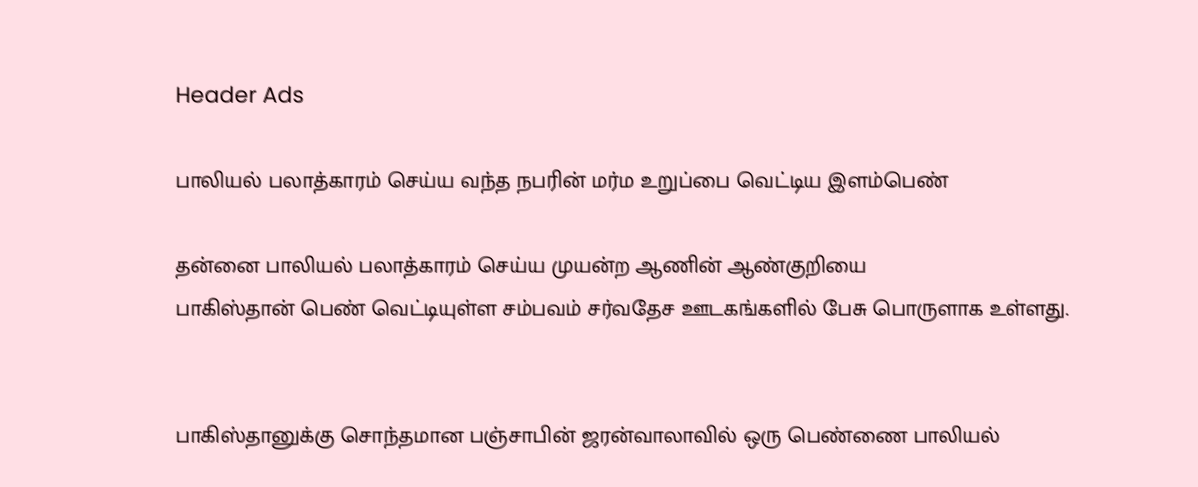Header Ads

பாலியல் பலாத்காரம் செய்ய வந்த நபரின் மர்ம உறுப்பை வெட்டிய இளம்பெண்

தன்னை பாலியல் பலாத்காரம் செய்ய முயன்ற ஆணின் ஆண்குறியை
பாகிஸ்தான் பெண் வெட்டியுள்ள சம்பவம் சர்வதேச ஊடகங்களில் பேசு பொருளாக உள்ளது.


பாகிஸ்தானுக்கு சொந்தமான பஞ்சாபின் ஜரன்வாலாவில் ஒரு பெண்ணை பாலியல்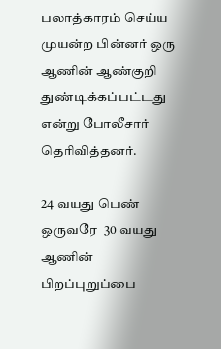பலாத்காரம் செய்ய முயன்ற பின்னர் ஒரு ஆணின் ஆண்குறி துண்டிக்கப்பட்டது என்று போலீசார் தெரிவித்தனர்.

24 வயது பெண் ஒருவரே  30 வயது ஆணின் பிறப்புறுப்பை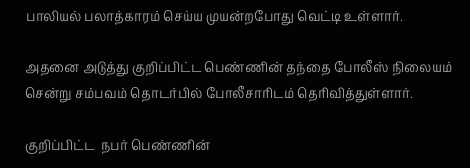பாலியல் பலாத்காரம் செய்ய முயன்றபோது வெட்டி உள்ளார்.

அதனை அடுத்து குறிப்பிட்ட பெண்ணின் தந்தை போலீஸ் நிலையம் சென்று சம்பவம் தொடர்பில் போலீசாரிடம் தெரிவித்துள்ளார்.

குறிப்பிட்ட  நபர் பெண்ணின்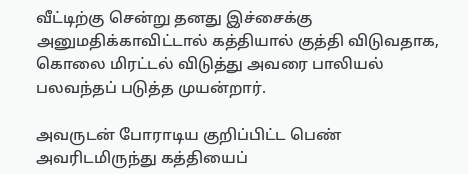வீட்டிற்கு சென்று தனது இச்சைக்கு அனுமதிக்காவிட்டால் கத்தியால் குத்தி விடுவதாக, கொலை மிரட்டல் விடுத்து அவரை பாலியல் பலவந்தப் படுத்த முயன்றார்.

அவருடன் போராடிய குறிப்பிட்ட பெண் அவரிடமிருந்து கத்தியைப்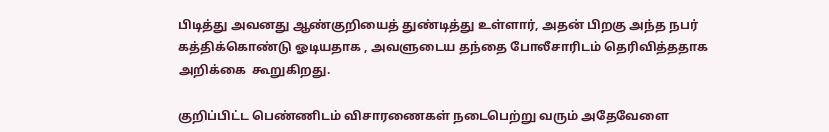பிடித்து அவனது ஆண்குறியைத் துண்டித்து உள்ளார், அதன் பிறகு அந்த நபர்  கத்திக்கொண்டு ஓடியதாக , அவளுடைய தந்தை போலீசாரிடம் தெரிவித்ததாக அறிக்கை  கூறுகிறது.

குறிப்பிட்ட பெண்ணிடம் விசாரணைகள் நடைபெற்று வரும் அதேவேளை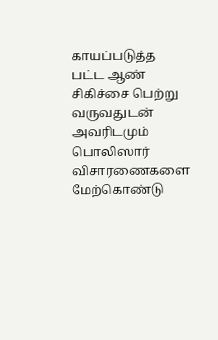காயப்படுத்த பட்ட ஆண் சிகிச்சை பெற்று வருவதுடன் அவரிடமும் பொலிஸார் விசாரணைகளை மேற்கொண்டு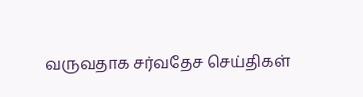வருவதாக சர்வதேச செய்திகள்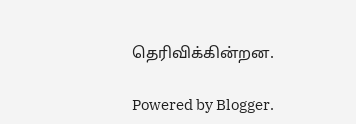தெரிவிக்கின்றன.

Powered by Blogger.